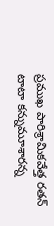ప్రముఖ పారిశ్రామికవేత్త రతన్ టాటా కన్నుమూశారన్న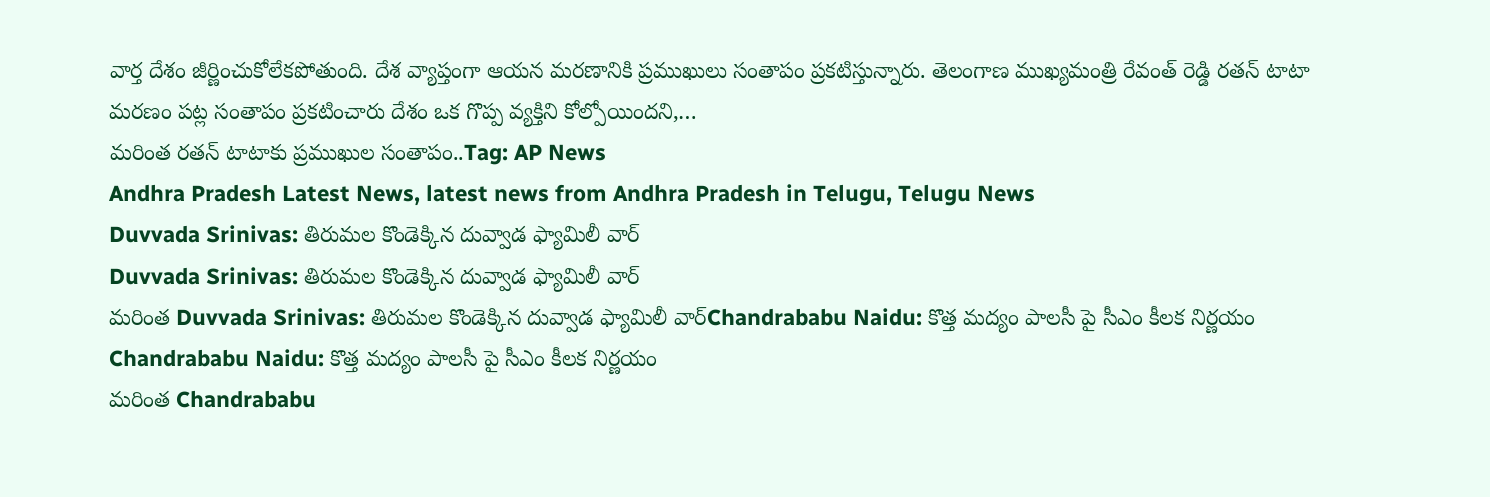వార్త దేశం జీర్ణించుకోలేకపోతుంది. దేశ వ్యాప్తంగా ఆయన మరణానికి ప్రముఖులు సంతాపం ప్రకటిస్తున్నారు. తెలంగాణ ముఖ్యమంత్రి రేవంత్ రెడ్డి రతన్ టాటా మరణం పట్ల సంతాపం ప్రకటించారు దేశం ఒక గొప్ప వ్యక్తిని కోల్పోయిందని,…
మరింత రతన్ టాటాకు ప్రముఖుల సంతాపం..Tag: AP News
Andhra Pradesh Latest News, latest news from Andhra Pradesh in Telugu, Telugu News
Duvvada Srinivas: తిరుమల కొండెక్కిన దువ్వాడ ఫ్యామిలీ వార్
Duvvada Srinivas: తిరుమల కొండెక్కిన దువ్వాడ ఫ్యామిలీ వార్
మరింత Duvvada Srinivas: తిరుమల కొండెక్కిన దువ్వాడ ఫ్యామిలీ వార్Chandrababu Naidu: కొత్త మద్యం పాలసీ పై సీఎం కీలక నిర్ణయం
Chandrababu Naidu: కొత్త మద్యం పాలసీ పై సీఎం కీలక నిర్ణయం
మరింత Chandrababu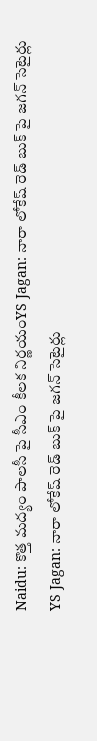Naidu: కొత్త మద్యం పాలసీ పై సీఎం కీలక నిర్ణయంYS Jagan: నారా లోకేష్ రెడ్ బుక్ పై జగన్ సెటైర్లు
YS Jagan: నారా లోకేష్ రెడ్ బుక్ పై జగన్ సెటైర్లు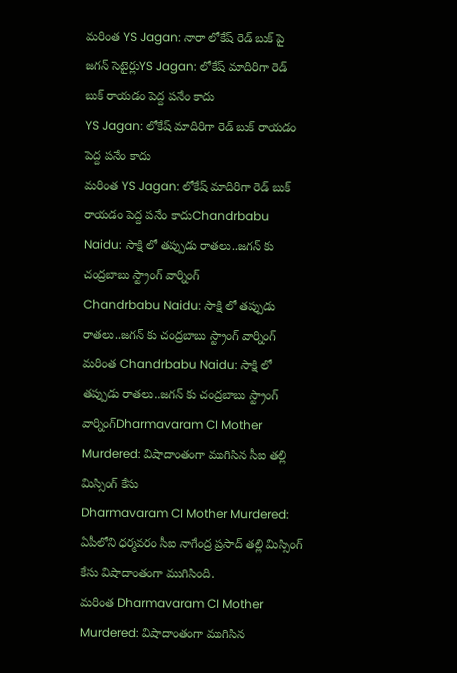మరింత YS Jagan: నారా లోకేష్ రెడ్ బుక్ పై జగన్ సెటైర్లుYS Jagan: లోకేష్ మాదిరిగా రెడ్ బుక్ రాయడం పెద్ద పనేం కాదు
YS Jagan: లోకేష్ మాదిరిగా రెడ్ బుక్ రాయడం పెద్ద పనేం కాదు
మరింత YS Jagan: లోకేష్ మాదిరిగా రెడ్ బుక్ రాయడం పెద్ద పనేం కాదుChandrbabu Naidu: సాక్షి లో తప్పుడు రాతలు..జగన్ కు చంద్రబాబు స్ట్రాంగ్ వార్నింగ్
Chandrbabu Naidu: సాక్షి లో తప్పుడు రాతలు..జగన్ కు చంద్రబాబు స్ట్రాంగ్ వార్నింగ్
మరింత Chandrbabu Naidu: సాక్షి లో తప్పుడు రాతలు..జగన్ కు చంద్రబాబు స్ట్రాంగ్ వార్నింగ్Dharmavaram CI Mother Murdered: విషాదాంతంగా ముగిసిన సీఐ తల్లి మిస్సింగ్ కేసు
Dharmavaram CI Mother Murdered: ఏపీలోని ధర్మవరం సీఐ నాగేంద్ర ప్రసాద్ తల్లి మిస్సింగ్ కేసు విషాదాంతంగా ముగిసింది.
మరింత Dharmavaram CI Mother Murdered: విషాదాంతంగా ముగిసిన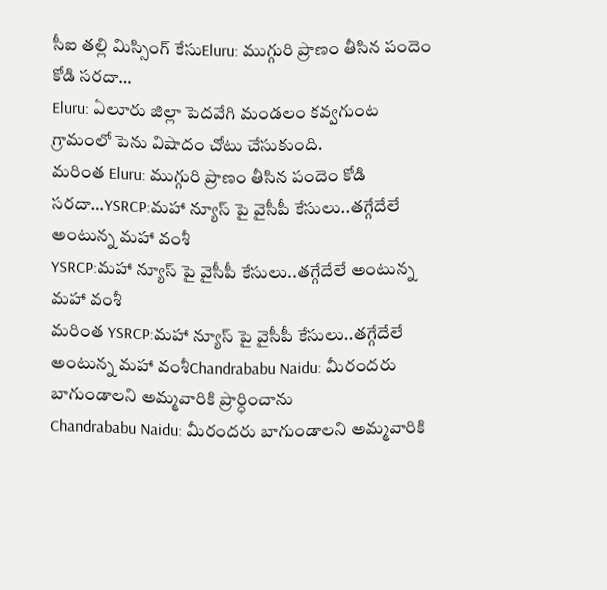సీఐ తల్లి మిస్సింగ్ కేసుEluru: ముగ్గురి ప్రాణం తీసిన పందెం కోడి సరదా…
Eluru: ఏలూరు జిల్లా పెదవేగి మండలం కవ్వగుంట గ్రామంలో పెను విషాదం చోటు చేసుకుంది.
మరింత Eluru: ముగ్గురి ప్రాణం తీసిన పందెం కోడి సరదా…YSRCP:మహా న్యూస్ పై వైసీపీ కేసులు..తగ్గేదేలే అంటున్న మహా వంశీ
YSRCP:మహా న్యూస్ పై వైసీపీ కేసులు..తగ్గేదేలే అంటున్న మహా వంశీ
మరింత YSRCP:మహా న్యూస్ పై వైసీపీ కేసులు..తగ్గేదేలే అంటున్న మహా వంశీChandrababu Naidu: మీరందరు బాగుండాలని అమ్మవారికి ప్రార్ధించాను
Chandrababu Naidu: మీరందరు బాగుండాలని అమ్మవారికి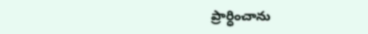ప్రార్ధించాను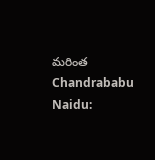మరింత Chandrababu Naidu: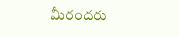మీరందరు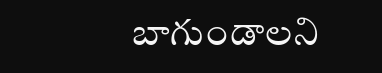బాగుండాలని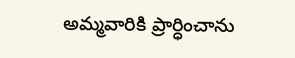అమ్మవారికి ప్రార్ధించాను